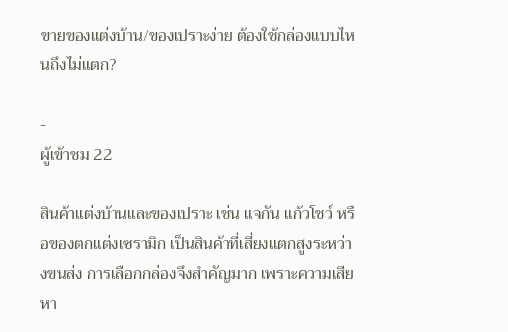ขายของแต่งบ้าน/ของเปราะง่าย ต้องใช้กล่องแบบไหนถึงไม่แตก?

-
ผู้เข้าชม 22

สินค้าแต่งบ้านและของเปราะ เช่น แจกัน แก้วโชว์ หรือของตกแต่งเซรามิก เป็นสินค้าที่เสี่ยงแตกสูงระหว่างขนส่ง การเลือกกล่องจึงสำคัญมาก เพราะความเสียหา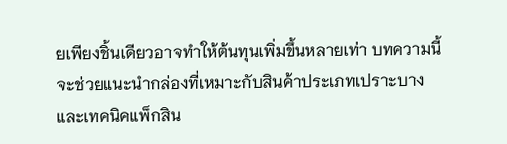ยเพียงชิ้นเดียวอาจทำให้ต้นทุนเพิ่มขึ้นหลายเท่า บทความนี้จะช่วยแนะนำกล่องที่เหมาะกับสินค้าประเภทเปราะบางและเทคนิคแพ็กสิน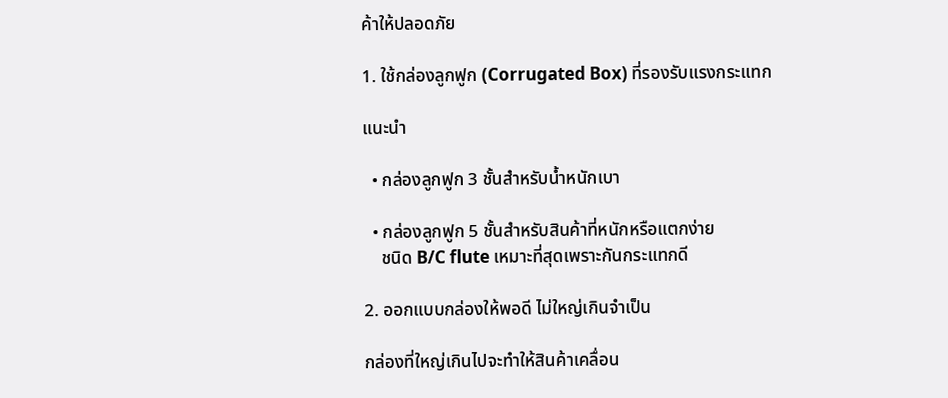ค้าให้ปลอดภัย

1. ใช้กล่องลูกฟูก (Corrugated Box) ที่รองรับแรงกระแทก

แนะนำ

  • กล่องลูกฟูก 3 ชั้นสำหรับน้ำหนักเบา

  • กล่องลูกฟูก 5 ชั้นสำหรับสินค้าที่หนักหรือแตกง่าย
    ชนิด B/C flute เหมาะที่สุดเพราะกันกระแทกดี

2. ออกแบบกล่องให้พอดี ไม่ใหญ่เกินจำเป็น

กล่องที่ใหญ่เกินไปจะทำให้สินค้าเคลื่อน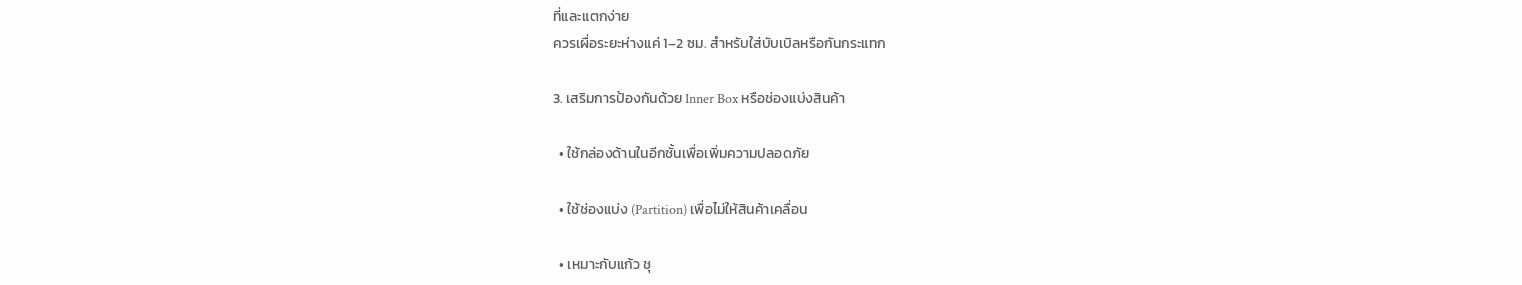ที่และแตกง่าย
ควรเผื่อระยะห่างแค่ 1–2 ซม. สำหรับใส่บับเบิลหรือกันกระแทก

3. เสริมการป้องกันด้วย Inner Box หรือช่องแบ่งสินค้า

  • ใช้กล่องด้านในอีกชั้นเพื่อเพิ่มความปลอดภัย

  • ใช้ช่องแบ่ง (Partition) เพื่อไม่ให้สินค้าเคลื่อน

  • เหมาะกับแก้ว ชุ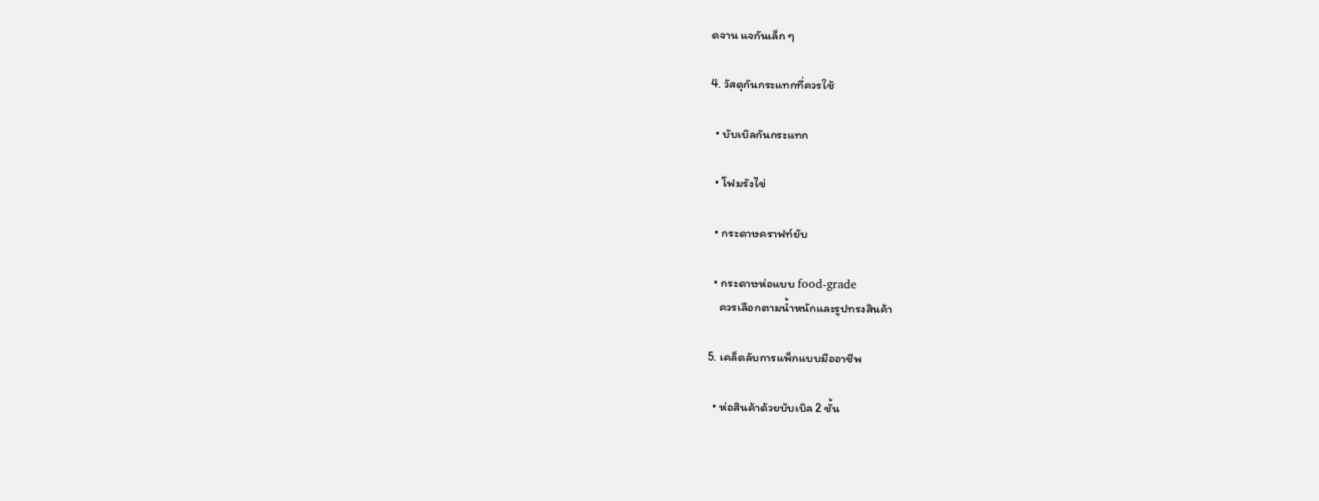ดจาน แจกันเล็ก ๆ

4. วัสดุกันกระแทกที่ควรใช้

  • บับเบิลกันกระแทก

  • โฟมรังไข่

  • กระดาษคราฟท์ยับ

  • กระดาษห่อแบบ food-grade
    ควรเลือกตามน้ำหนักและรูปทรงสินค้า

5. เคล็ดลับการแพ็กแบบมืออาชีพ

  • ห่อสินค้าด้วยบับเบิล 2 ชั้น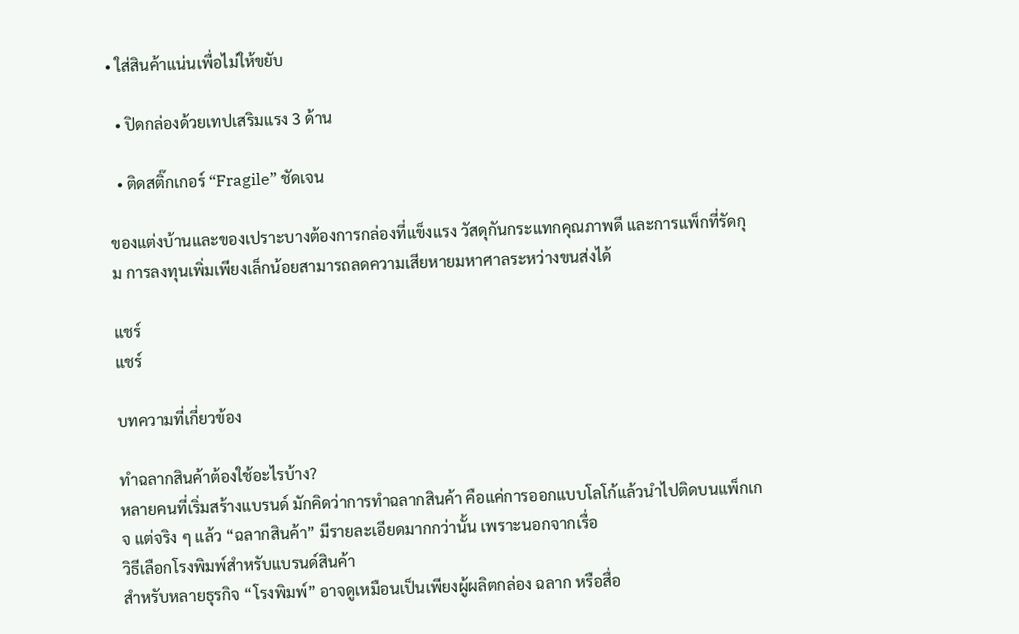• ใส่สินค้าแน่นเพื่อไม่ให้ขยับ

  • ปิดกล่องด้วยเทปเสริมแรง 3 ด้าน

  • ติดสติ๊กเกอร์ “Fragile” ชัดเจน

ของแต่งบ้านและของเปราะบางต้องการกล่องที่แข็งแรง วัสดุกันกระแทกคุณภาพดี และการแพ็กที่รัดกุม การลงทุนเพิ่มเพียงเล็กน้อยสามารถลดความเสียหายมหาศาลระหว่างขนส่งได้

แชร์
แชร์

บทความที่เกี่ยวข้อง

ทำฉลากสินค้าต้องใช้อะไรบ้าง?
หลายคนที่เริ่มสร้างแบรนด์ มักคิดว่าการทำฉลากสินค้า คือแค่การออกแบบโลโก้แล้วนำไปติดบนแพ็กเกจ แต่จริง ๆ แล้ว “ฉลากสินค้า” มีรายละเอียดมากกว่านั้น เพราะนอกจากเรื่อ
วิธีเลือกโรงพิมพ์สำหรับแบรนด์สินค้า
สำหรับหลายธุรกิจ “โรงพิมพ์” อาจดูเหมือนเป็นเพียงผู้ผลิตกล่อง ฉลาก หรือสื่อ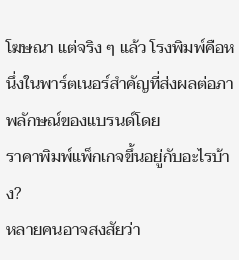โฆษณา แต่จริง ๆ แล้ว โรงพิมพ์คือหนึ่งในพาร์ตเนอร์สำคัญที่ส่งผลต่อภาพลักษณ์ของแบรนด์โดย
ราคาพิมพ์แพ็กเกจขึ้นอยู่กับอะไรบ้าง?
หลายคนอาจสงสัยว่า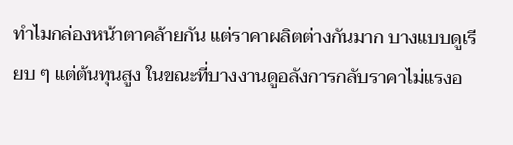ทำไมกล่องหน้าตาคล้ายกัน แต่ราคาผลิตต่างกันมาก บางแบบดูเรียบ ๆ แต่ต้นทุนสูง ในขณะที่บางงานดูอลังการกลับราคาไม่แรงอ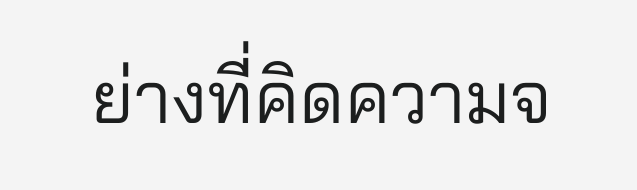ย่างที่คิดความจ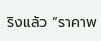ริงแล้ว “ราคาพ